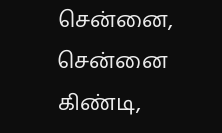சென்னை, சென்னை கிண்டி,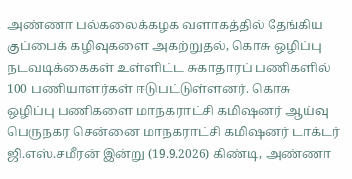அண்ணா பல்கலைக்கழக வளாகத்தில் தேங்கிய குப்பைக் கழிவுகளை அகற்றுதல், கொசு ஒழிப்பு நடவடிக்கைகள் உள்ளிட்ட சுகாதாரப் பணிகளில் 100 பணியாளர்கள் ஈடுபட்டுள்ளனர். கொசு ஒழிப்பு பணிகளை மாநகராட்சி கமிஷனர் ஆய்வு பெருநகர சென்னை மாநகராட்சி கமிஷனர் டாக்டர் ஜி.எஸ்.சமீரன் இன்று (19.9.2026) கிண்டி, அண்ணா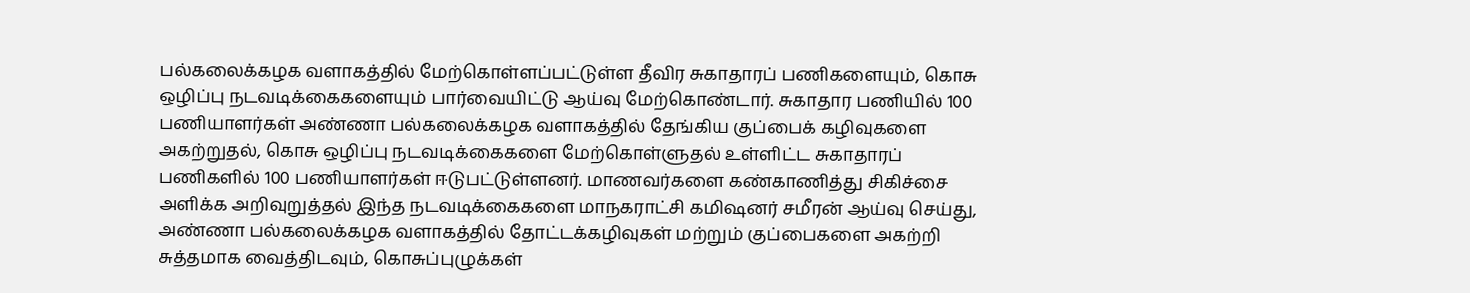பல்கலைக்கழக வளாகத்தில் மேற்கொள்ளப்பட்டுள்ள தீவிர சுகாதாரப் பணிகளையும், கொசு ஒழிப்பு நடவடிக்கைகளையும் பார்வையிட்டு ஆய்வு மேற்கொண்டார். சுகாதார பணியில் 100 பணியாளர்கள் அண்ணா பல்கலைக்கழக வளாகத்தில் தேங்கிய குப்பைக் கழிவுகளை அகற்றுதல், கொசு ஒழிப்பு நடவடிக்கைகளை மேற்கொள்ளுதல் உள்ளிட்ட சுகாதாரப் பணிகளில் 100 பணியாளர்கள் ஈடுபட்டுள்ளனர். மாணவர்களை கண்காணித்து சிகிச்சை அளிக்க அறிவுறுத்தல் இந்த நடவடிக்கைகளை மாநகராட்சி கமிஷனர் சமீரன் ஆய்வு செய்து, அண்ணா பல்கலைக்கழக வளாகத்தில் தோட்டக்கழிவுகள் மற்றும் குப்பைகளை அகற்றி சுத்தமாக வைத்திடவும், கொசுப்புழுக்கள்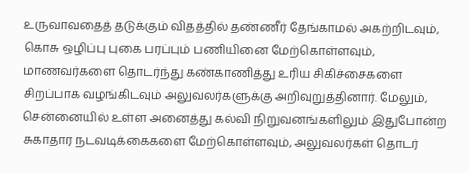உருவாவதைத் தடுக்கும் விதத்தில் தண்ணீர் தேங்காமல் அகற்றிடவும், கொசு ஒழிப்பு புகை பரப்பும் பணியினை மேற்கொள்ளவும், மாணவர்களை தொடர்ந்து கண்காணித்து உரிய சிகிச்சைகளை சிறப்பாக வழங்கிடவும் அலுவலர்களுக்கு அறிவுறுத்தினார். மேலும், சென்னையில் உள்ள அனைத்து கல்வி நிறுவனங்களிலும் இதுபோன்ற சுகாதார நடவடிக்கைகளை மேற்கொள்ளவும், அலுவலர்கள் தொடர்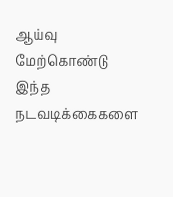ஆய்வு மேற்கொண்டு இந்த நடவடிக்கைகளை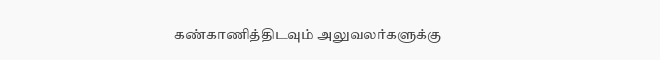கண்காணித்திடவும் அலுவலர்களுக்கு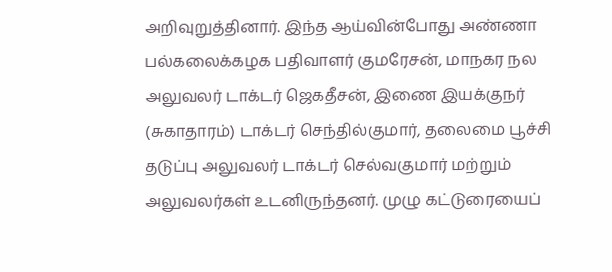அறிவுறுத்தினார். இந்த ஆய்வின்போது அண்ணா பல்கலைக்கழக பதிவாளர் குமரேசன், மாநகர நல அலுவலர் டாக்டர் ஜெகதீசன், இணை இயக்குநர் (சுகாதாரம்) டாக்டர் செந்தில்குமார், தலைமை பூச்சி தடுப்பு அலுவலர் டாக்டர் செல்வகுமார் மற்றும் அலுவலர்கள் உடனிருந்தனர். முழு கட்டுரையைப்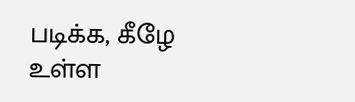படிக்க, கீழே உள்ள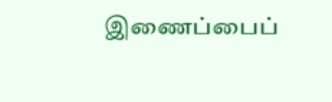இணைப்பைப்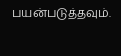பயன்படுத்தவும்.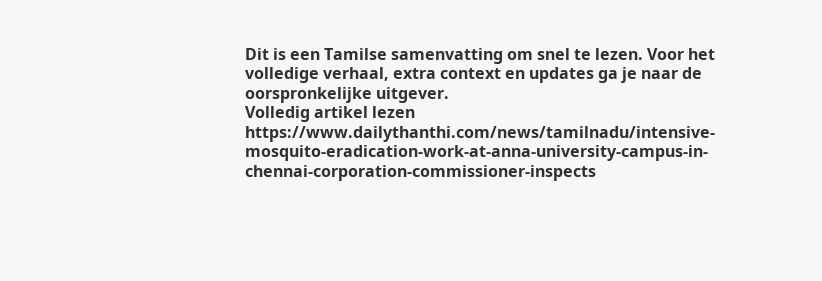Dit is een Tamilse samenvatting om snel te lezen. Voor het volledige verhaal, extra context en updates ga je naar de oorspronkelijke uitgever.
Volledig artikel lezen
https://www.dailythanthi.com/news/tamilnadu/intensive-mosquito-eradication-work-at-anna-university-campus-in-chennai-corporation-commissioner-inspects